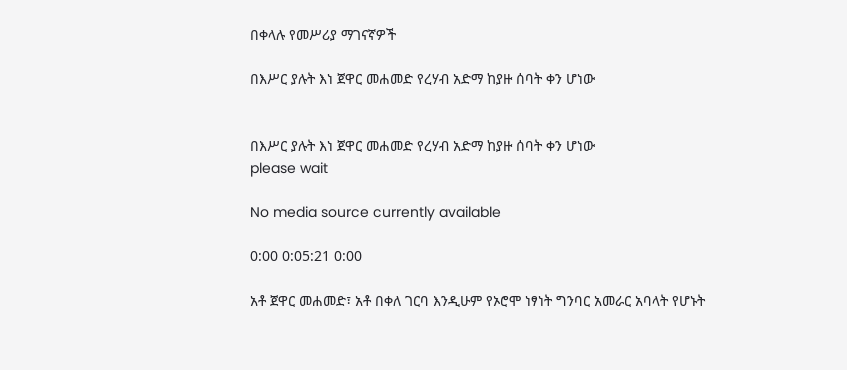በቀላሉ የመሥሪያ ማገናኛዎች

በእሥር ያሉት እነ ጀዋር መሐመድ የረሃብ አድማ ከያዙ ሰባት ቀን ሆነው


በእሥር ያሉት እነ ጀዋር መሐመድ የረሃብ አድማ ከያዙ ሰባት ቀን ሆነው
please wait

No media source currently available

0:00 0:05:21 0:00

አቶ ጀዋር መሐመድ፣ አቶ በቀለ ገርባ እንዲሁም የኦሮሞ ነፃነት ግንባር አመራር አባላት የሆኑት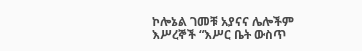ኮሎኔል ገመቹ አያናና ሌሎችም እሥረኞች “እሥር ቤት ውስጥ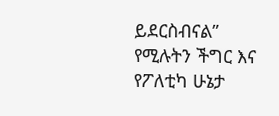ይደርስብናል” የሚሉትን ችግር እና የፖለቲካ ሁኔታ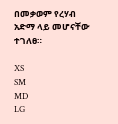በመቃወም የረሃብ አድማ ላይ መሆናቸው ተገለፀ።

XS
SM
MD
LG